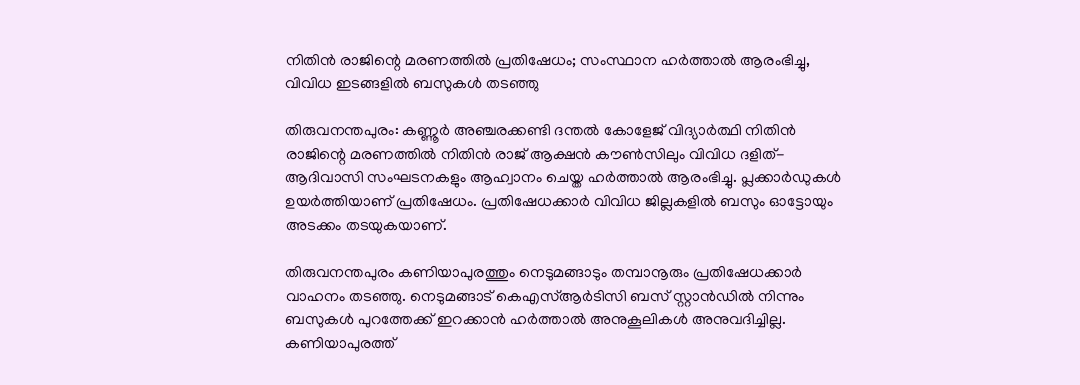നിതിന്‍ രാജിന്റെ മരണത്തില്‍ പ്രതിഷേധം; സംസ്ഥാന ഹർത്താൽ ആരംഭിച്ചു, വിവിധ ഇടങ്ങളിൽ ബസുകള്‍ തടഞ്ഞു

തിരുവനന്തപുരം: കണ്ണൂര്‍ അഞ്ചരക്കണ്ടി ദന്തല്‍ കോളേജ് വിദ്യാര്‍ത്ഥി നിതിന്‍ രാജിന്റെ മരണത്തില്‍ നിതിന്‍ രാജ് ആക്ഷന്‍ കൗണ്‍സിലും വിവിധ ദളിത്-ആദിവാസി സംഘടനകളും ആഹ്വാനം ചെയ്ത ഹര്‍ത്താല്‍ ആരംഭിച്ചു. പ്ലക്കാർഡുകള്‍ ഉയർത്തിയാണ് പ്രതിഷേധം. പ്രതിഷേധക്കാർ വിവിധ ജില്ലകളിൽ ബസും ഓട്ടോയും അടക്കം തടയുകയാണ്.

തിരുവനന്തപുരം കണിയാപുരത്തും നെടുമങ്ങാടും തമ്പാനൂരും പ്രതിഷേധക്കാര്‍ വാഹനം തടഞ്ഞു. നെടുമങ്ങാട് കെഎസ്ആര്‍ടിസി ബസ് സ്റ്റാന്‍ഡില്‍ നിന്നും ബസുകള്‍ പുറത്തേക്ക് ഇറക്കാന്‍ ഹര്‍ത്താല്‍ അനുകൂലികള്‍ അനുവദിച്ചില്ല. കണിയാപുരത്ത്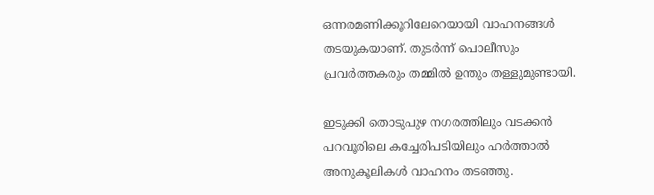ഒന്നരമണിക്കൂറിലേറെയായി വാഹനങ്ങള്‍ തടയുകയാണ്. തുടര്‍ന്ന് പൊലീസും പ്രവര്‍ത്തകരും തമ്മില്‍ ഉന്തും തള്ളുമുണ്ടായി.

ഇടുക്കി തൊടുപുഴ നഗരത്തിലും വടക്കന്‍ പറവൂരിലെ കച്ചേരിപടിയിലും ഹര്‍ത്താല്‍ അനുകൂലികള്‍ വാഹനം തടഞ്ഞു.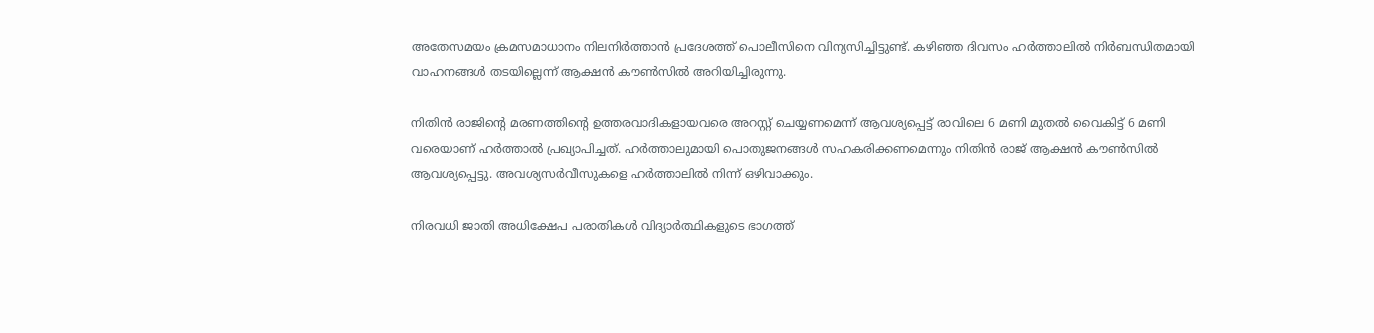അതേസമയം ക്രമസമാധാനം നിലനിര്‍ത്താന്‍ പ്രദേശത്ത് പൊലീസിനെ വിന്യസിച്ചിട്ടുണ്ട്. കഴിഞ്ഞ ദിവസം ഹര്‍ത്താലില്‍ നിര്‍ബന്ധിതമായി വാഹനങ്ങള്‍ തടയില്ലെന്ന് ആക്ഷന്‍ കൗണ്‍സില്‍ അറിയിച്ചിരുന്നു.

നിതിന്‍ രാജിന്റെ മരണത്തിന്റെ ഉത്തരവാദികളായവരെ അറസ്റ്റ് ചെയ്യണമെന്ന് ആവശ്യപ്പെട്ട് രാവിലെ 6 മണി മുതല്‍ വൈകിട്ട് 6 മണി വരെയാണ് ഹര്‍ത്താല്‍ പ്രഖ്യാപിച്ചത്. ഹര്‍ത്താലുമായി പൊതുജനങ്ങള്‍ സഹകരിക്കണമെന്നും നിതിന്‍ രാജ് ആക്ഷന്‍ കൗണ്‍സില്‍ ആവശ്യപ്പെട്ടു. അവശ്യസര്‍വീസുകളെ ഹര്‍ത്താലില്‍ നിന്ന് ഒഴിവാക്കും.

നിരവധി ജാതി അധിക്ഷേപ പരാതികള്‍ വിദ്യാര്‍ത്ഥികളുടെ ഭാഗത്ത്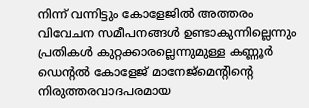നിന്ന് വന്നിട്ടും കോളേജില്‍ അത്തരം വിവേചന സമീപനങ്ങള്‍ ഉണ്ടാകുന്നില്ലെന്നും പ്രതികള്‍ കുറ്റക്കാരല്ലെന്നുമുള്ള കണ്ണൂര്‍ ഡെന്റല്‍ കോളേജ് മാനേജ്മെന്റിന്റെ നിരുത്തരവാദപരമായ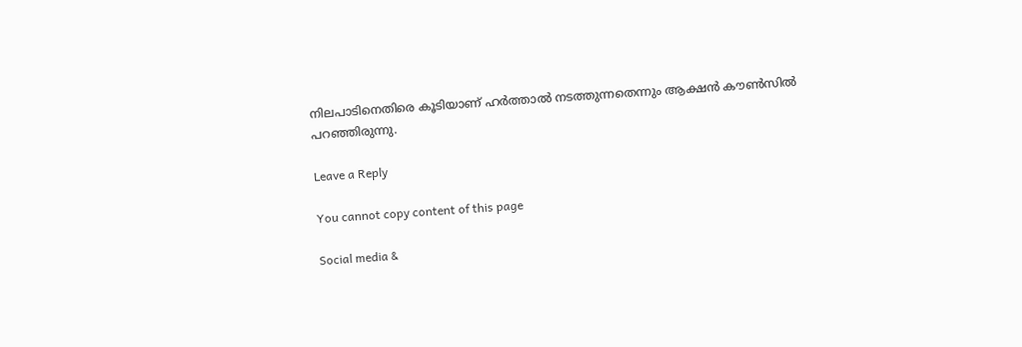നിലപാടിനെതിരെ കൂടിയാണ് ഹര്‍ത്താല്‍ നടത്തുന്നതെന്നും ആക്ഷന്‍ കൗണ്‍സില്‍ പറഞ്ഞിരുന്നു.

Leave a Reply

You cannot copy content of this page

Social media &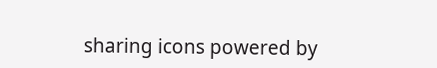sharing icons powered by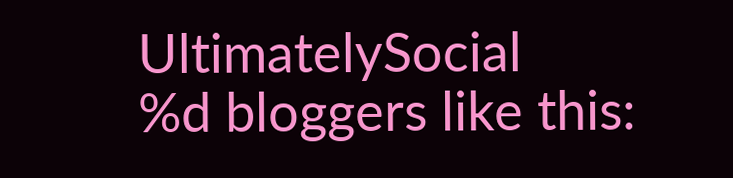UltimatelySocial
%d bloggers like this: